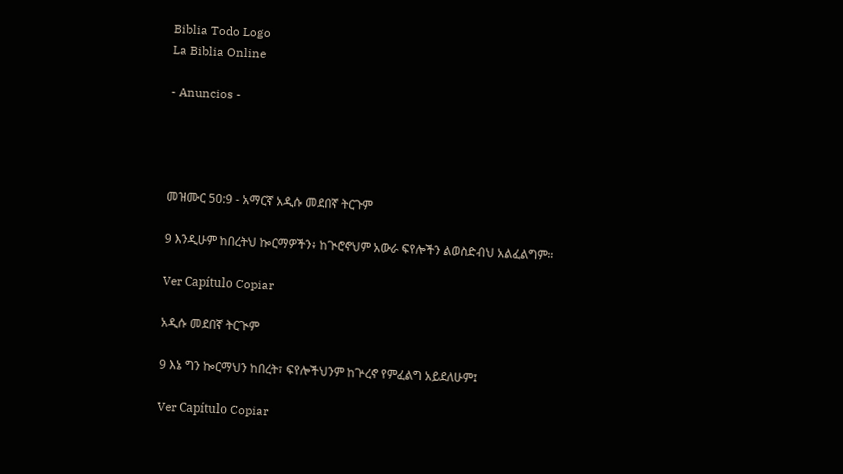Biblia Todo Logo
La Biblia Online

- Anuncios -




መዝሙር 50:9 - አማርኛ አዲሱ መደበኛ ትርጉም

9 እንዲሁም ከበረትህ ኰርማዎችን፥ ከጒሮኖህም አውራ ፍየሎችን ልወስድብህ አልፈልግም።

Ver Capítulo Copiar

አዲሱ መደበኛ ትርጒም

9 እኔ ግን ኰርማህን ከበረት፣ ፍየሎችህንም ከጕረኖ የምፈልግ አይደለሁም፤

Ver Capítulo Copiar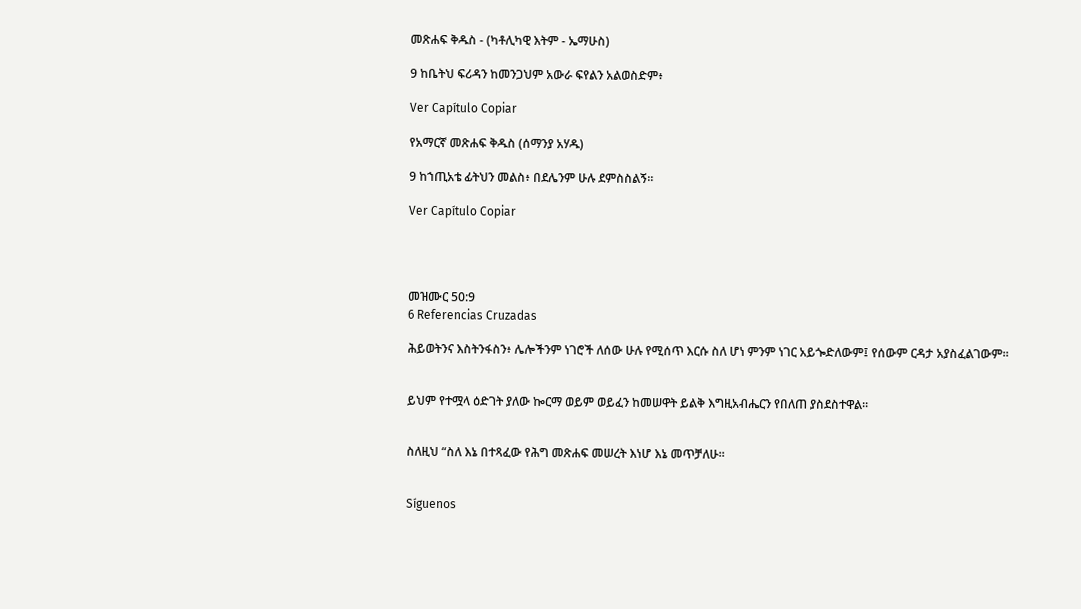መጽሐፍ ቅዱስ - (ካቶሊካዊ እትም - ኤማሁስ)

9 ከቤትህ ፍሪዳን ከመንጋህም አውራ ፍየልን አልወስድም፥

Ver Capítulo Copiar

የአማርኛ መጽሐፍ ቅዱስ (ሰማንያ አሃዱ)

9 ከኀጢአቴ ፊትህን መልስ፥ በደሌንም ሁሉ ደምስስልኝ።

Ver Capítulo Copiar




መዝሙር 50:9
6 Referencias Cruzadas

ሕይወትንና እስትንፋስን፥ ሌሎችንም ነገሮች ለሰው ሁሉ የሚሰጥ እርሱ ስለ ሆነ ምንም ነገር አይጐድለውም፤ የሰውም ርዳታ አያስፈልገውም።


ይህም የተሟላ ዕድገት ያለው ኰርማ ወይም ወይፈን ከመሠዋት ይልቅ እግዚአብሔርን የበለጠ ያስደስተዋል።


ስለዚህ “ስለ እኔ በተጻፈው የሕግ መጽሐፍ መሠረት እነሆ እኔ መጥቻለሁ።


Síguenos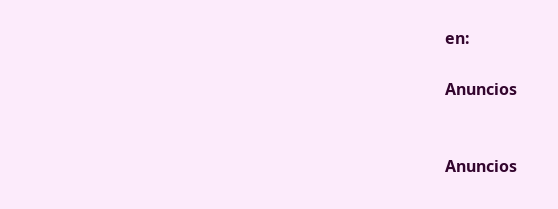en:

Anuncios


Anuncios